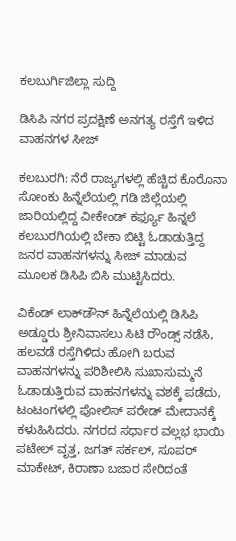ಕಲಬುರ್ಗಿಜಿಲ್ಲಾ ಸುದ್ದಿ

ಡಿಸಿಪಿ ನಗರ ಪ್ರದಕ್ಷಿಣೆ ಅನಗತ್ಯ ರಸ್ತೆಗೆ ಇಳಿದ ವಾಹನಗಳ ಸೀಜ್

ಕಲಬುರಗಿ: ನೆರೆ ರಾಜ್ಯಗಳಲ್ಲಿ ಹೆಚ್ಚಿದ ಕೊರೊನಾ ಸೋಂಕು ಹಿನ್ನೆಲೆಯಲ್ಲಿ ಗಡಿ ಜಿಲ್ಲೆಯಲ್ಲಿ ಜಾರಿಯಲ್ಲಿದ್ದ ವೀಕೇಂಡ್ ಕರ್ಫ್ಯೂ ಹಿನ್ನಲೆ ಕಲಬುರಗಿಯಲ್ಲಿ ಬೇಕಾ ಬಿಟ್ಟಿ ಓಡಾಡುತ್ತಿದ್ದ ಜನರ ವಾಹನಗಳನ್ನು ಸೀಜ್ ಮಾಡುವ ಮೂಲಕ ಡಿಸಿಪಿ ಬಿಸಿ ಮುಟ್ಟಿಸಿದರು.

ವಿಕೆಂಡ್ ಲಾಕ್‌ಡೌನ್ ಹಿನ್ನೆಲೆಯಲ್ಲಿ ಡಿಸಿಪಿ ಅಡ್ಡೂರು ಶ್ರೀನಿವಾಸಲು ಸಿಟಿ ರೌಂಡ್ಸ್ ನಡೆಸಿ, ಹಲವಡೆ ರಸ್ತೆಗಿಳಿದು ಹೋಗಿ ಬರುವ ವಾಹನಗಳನ್ನು ಪರಿಶೀಲಿಸಿ ಸುಖಾಸುಮ್ಮನೆ ಓಡಾಡುತ್ತಿರುವ ವಾಹನಗಳನ್ನು ವಶಕ್ಕೆ ಪಡೆದು, ಟಂಟಂಗಳಲ್ಲಿ ಪೋಲಿಸ್ ಪರೇಡ್ ಮೇದಾನಕ್ಕೆ ಕಳುಹಿಸಿದರು. ನಗರದ ಸರ್ಧಾರ ವಲ್ಲಭ ಭಾಯಿ ಪಟೇಲ್ ವೃತ್ತ, ಜಗತ್ ಸರ್ಕಲ್, ಸೂಪರ್ ಮಾಕೇಟ್, ಕಿರಾಣಾ ಬಜಾರ ಸೇರಿದಂತೆ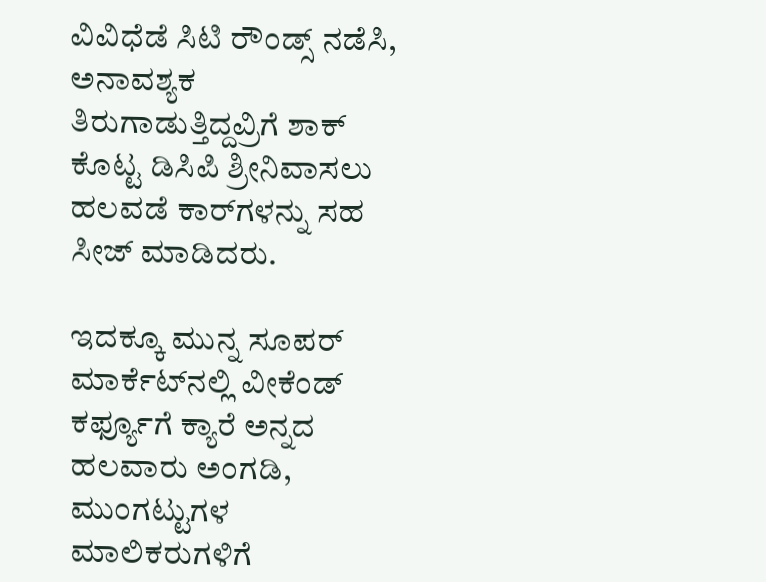ವಿವಿಧೆಡೆ ಸಿಟಿ ರೌಂಡ್ಸ್ ನಡೆಸಿ, ಅನಾವಶ್ಯಕ ತಿರುಗಾಡುತ್ತಿದ್ದವ್ರಿಗೆ ಶಾಕ್ ಕೊಟ್ಟ ಡಿಸಿಪಿ ಶ್ರೀನಿವಾಸಲು ಹಲವಡೆ ಕಾರ್‌ಗಳನ್ನು ಸಹ ಸೀಜ್ ಮಾಡಿದರು.

ಇದಕ್ಕೂ ಮುನ್ನ ಸೂಪರ್ ಮಾರ್ಕೆಟ್‌ನಲ್ಲಿ ವೀಕೆಂಡ್ ಕರ್ಫ್ಯೂಗೆ ಕ್ಯಾರೆ ಅನ್ನದ ಹಲವಾರು ಅಂಗಡಿ, ಮುಂಗಟ್ಟುಗಳ ಮಾಲಿಕರುಗಳಿಗೆ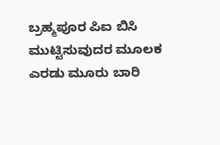ಬ್ರಹ್ಮಪೂರ ಪಿಐ ಬಿಸಿ ಮುಟ್ಟಿಸುವುದರ ಮೂಲಕ ಎರಡು ಮೂರು ಬಾರಿ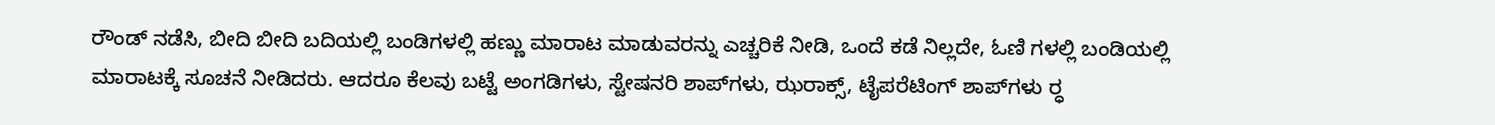ರೌಂಡ್ ನಡೆಸಿ, ಬೀದಿ ಬೀದಿ ಬದಿಯಲ್ಲಿ ಬಂಡಿಗಳಲ್ಲಿ ಹಣ್ಣು ಮಾರಾಟ ಮಾಡುವರನ್ನು ಎಚ್ಚರಿಕೆ ನೀಡಿ, ಒಂದೆ ಕಡೆ ನಿಲ್ಲದೇ, ಓಣಿ ಗಳಲ್ಲಿ ಬಂಡಿಯಲ್ಲಿ ಮಾರಾಟಕ್ಕೆ ಸೂಚನೆ ನೀಡಿದರು. ಆದರೂ ಕೆಲವು ಬಟ್ಟೆ ಅಂಗಡಿಗಳು, ಸ್ಟೇಷನರಿ ಶಾಪ್‌ಗಳು, ಝರಾಕ್ಸ್, ಟೈಪರೆಟಿಂಗ್ ಶಾಪ್‌ಗಳು ರ‍್ಧ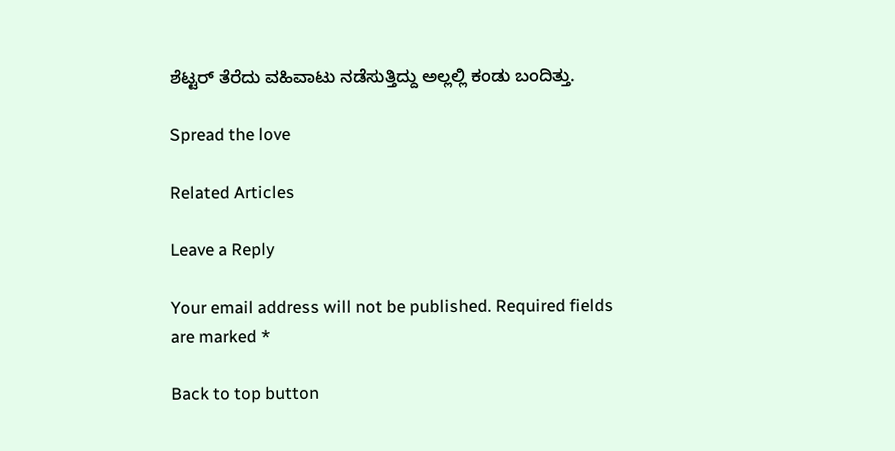ಶೆಟ್ಟರ್ ತೆರೆದು ವಹಿವಾಟು ನಡೆಸುತ್ತಿದ್ದು ಅಲ್ಲಲ್ಲಿ ಕಂಡು ಬಂದಿತ್ತು.

Spread the love

Related Articles

Leave a Reply

Your email address will not be published. Required fields are marked *

Back to top button